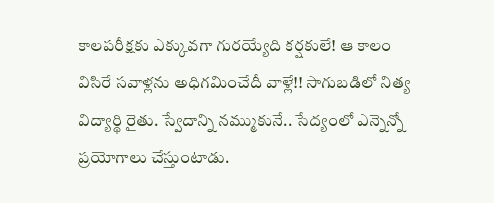కాలపరీక్షకు ఎక్కువగా గురయ్యేది కర్షకులే! ఆ కాలం విసిరే సవాళ్లను అధిగమించేదీ వాళ్లే!! సాగుబడిలో నిత్య విద్యార్థి రైతు. స్వేదాన్ని నమ్ముకునే.. సేద్యంలో ఎన్నెన్నో ప్రయోగాలు చేస్తుంటాడు.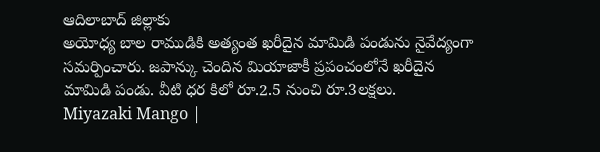ఆదిలాబాద్ జిల్లాకు
అయోధ్య బాల రాముడికి అత్యంత ఖరీదైన మామిడి పండును నైవేద్యంగా సమర్పించారు. జపాన్కు చెందిన మియాజాకీ ప్రపంచంలోనే ఖరీదైన మామిడి పండు. వీటి ధర కిలో రూ.2.5 నుంచి రూ.3లక్షలు.
Miyazaki Mango |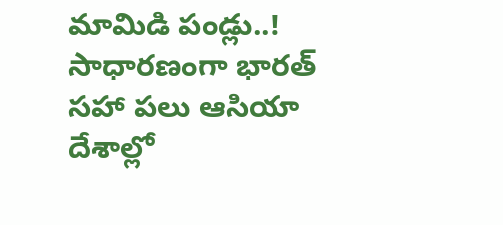మామిడి పండ్లు..! సాధారణంగా భారత్ సహా పలు ఆసియా దేశాల్లో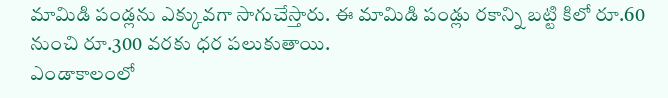మామిడి పండ్లను ఎక్కువగా సాగుచేస్తారు. ఈ మామిడి పండ్లు రకాన్ని బట్టి కిలో రూ.60 నుంచి రూ.300 వరకు ధర పలుకుతాయి.
ఎండాకాలంలో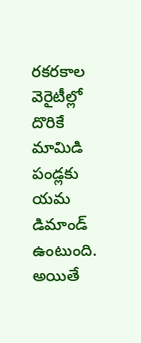రకరకాల వెరైటీల్లో దొరికే మామిడి పండ్లకు యమ డిమాండ్ ఉంటుంది. అయితే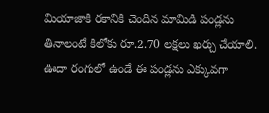మియాజాకి రకానికి చెందిన మామిడి పండ్లను తినాలంటే కిలోకు రూ.2.70 లక్షలు ఖర్చు చేయాలి. ఊదా రంగులో ఉండే ఈ పండ్లను ఎక్కువగా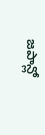జపాన్లో